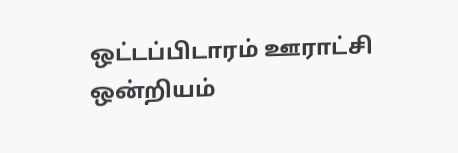ஒட்டப்பிடாரம் ஊராட்சி ஒன்றியம்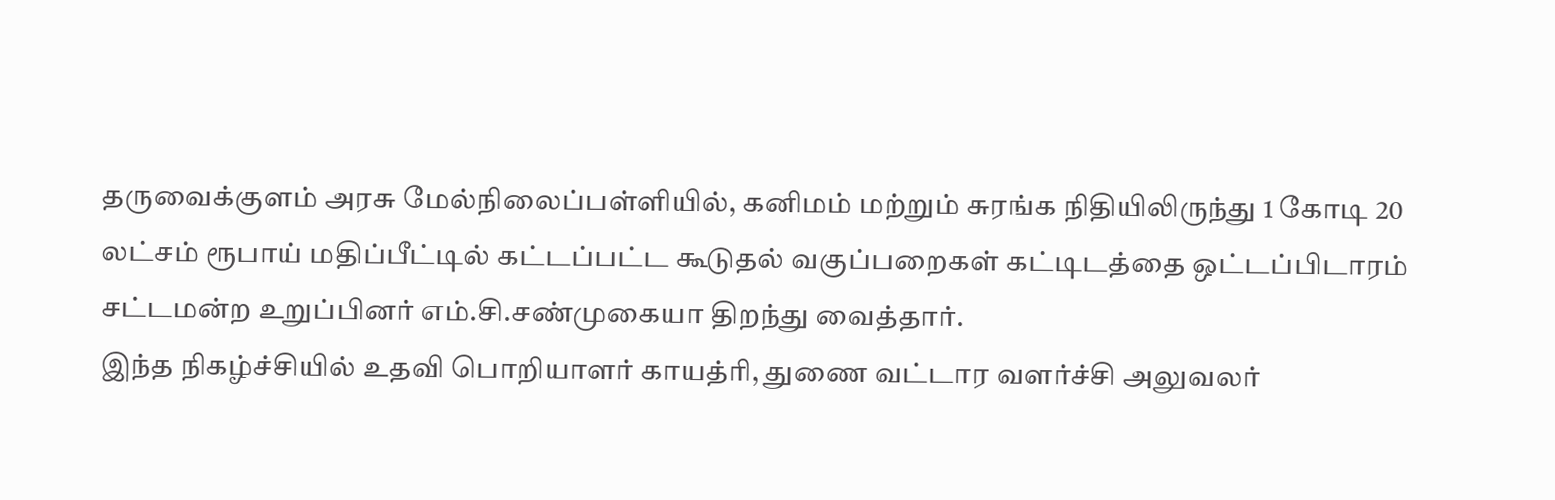தருவைக்குளம் அரசு மேல்நிலைப்பள்ளியில், கனிமம் மற்றும் சுரங்க நிதியிலிருந்து 1 கோடி 20 லட்சம் ரூபாய் மதிப்பீட்டில் கட்டப்பட்ட கூடுதல் வகுப்பறைகள் கட்டிடத்தை ஒட்டப்பிடாரம் சட்டமன்ற உறுப்பினர் எம்.சி.சண்முகையா திறந்து வைத்தார்.
இந்த நிகழ்ச்சியில் உதவி பொறியாளர் காயத்ரி, துணை வட்டார வளர்ச்சி அலுவலர்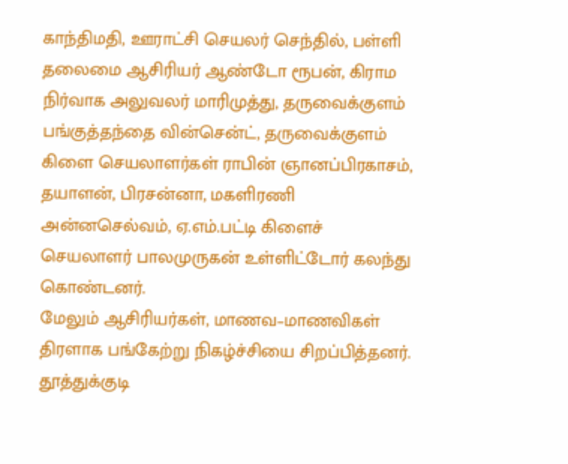காந்திமதி, ஊராட்சி செயலர் செந்தில், பள்ளி தலைமை ஆசிரியர் ஆண்டோ ரூபன், கிராம நிர்வாக அலுவலர் மாரிமுத்து, தருவைக்குளம் பங்குத்தந்தை வின்சென்ட், தருவைக்குளம் கிளை செயலாளர்கள் ராபின் ஞானப்பிரகாசம், தயாளன், பிரசன்னா, மகளிரணி அன்னசெல்வம், ஏ.எம்.பட்டி கிளைச் செயலாளர் பாலமுருகன் உள்ளிட்டோர் கலந்து கொண்டனர்.
மேலும் ஆசிரியர்கள், மாணவ–மாணவிகள் திரளாக பங்கேற்று நிகழ்ச்சியை சிறப்பித்தனர்.
தூத்துக்குடி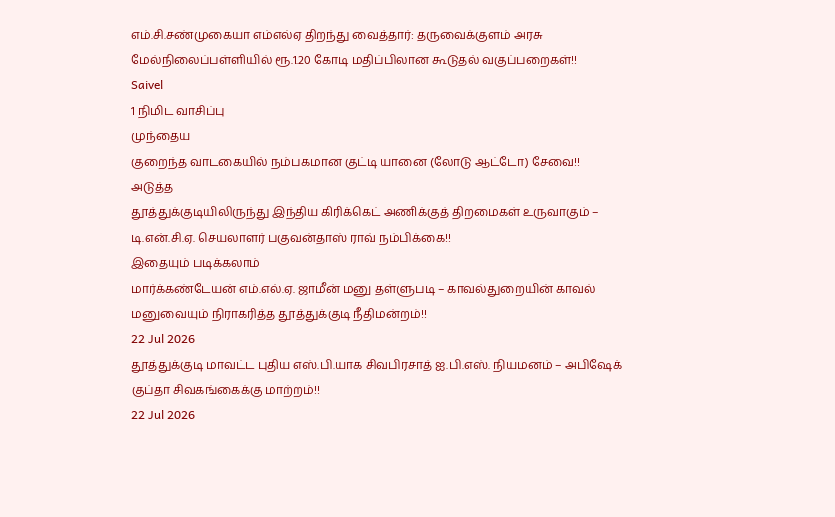எம்.சி.சண்முகையா எம்எல்ஏ திறந்து வைத்தார்: தருவைக்குளம் அரசு மேல்நிலைப்பள்ளியில் ரூ.1.20 கோடி மதிப்பிலான கூடுதல் வகுப்பறைகள்!!
Saivel
1 நிமிட வாசிப்பு
முந்தைய
குறைந்த வாடகையில் நம்பகமான குட்டி யானை (லோடு ஆட்டோ) சேவை!!
அடுத்த
தூத்துக்குடியிலிருந்து இந்திய கிரிக்கெட் அணிக்குத் திறமைகள் உருவாகும் – டி.என்.சி.ஏ. செயலாளர் பகுவன்தாஸ் ராவ் நம்பிக்கை!!
இதையும் படிக்கலாம்
மார்க்கண்டேயன் எம்.எல்.ஏ. ஜாமீன் மனு தள்ளுபடி – காவல்துறையின் காவல் மனுவையும் நிராகரித்த தூத்துக்குடி நீதிமன்றம்!!
22 Jul 2026
தூத்துக்குடி மாவட்ட புதிய எஸ்.பி.யாக சிவபிரசாத் ஐ.பி.எஸ். நியமனம் – அபிஷேக் குப்தா சிவகங்கைக்கு மாற்றம்!!
22 Jul 2026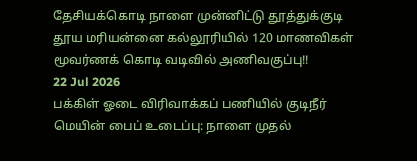தேசியக்கொடி நாளை முன்னிட்டு தூத்துக்குடி தூய மரியன்னை கல்லூரியில் 120 மாணவிகள் மூவர்ணக் கொடி வடிவில் அணிவகுப்பு!!
22 Jul 2026
பக்கிள் ஓடை விரிவாக்கப் பணியில் குடிநீர் மெயின் பைப் உடைப்பு: நாளை முதல்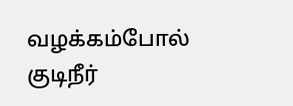வழக்கம்போல் குடிநீர்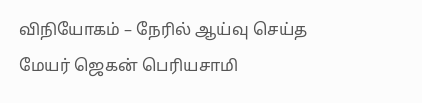விநியோகம் – நேரில் ஆய்வு செய்த மேயர் ஜெகன் பெரியசாமி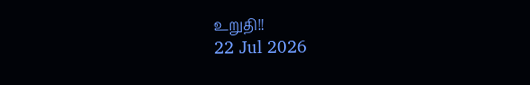உறுதி!!
22 Jul 2026